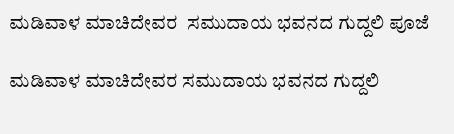ಮಡಿವಾಳ ಮಾಚಿದೇವರ  ಸಮುದಾಯ ಭವನದ ಗುದ್ದಲಿ ಪೂಜೆ

ಮಡಿವಾಳ ಮಾಚಿದೇವರ ಸಮುದಾಯ ಭವನದ ಗುದ್ದಲಿ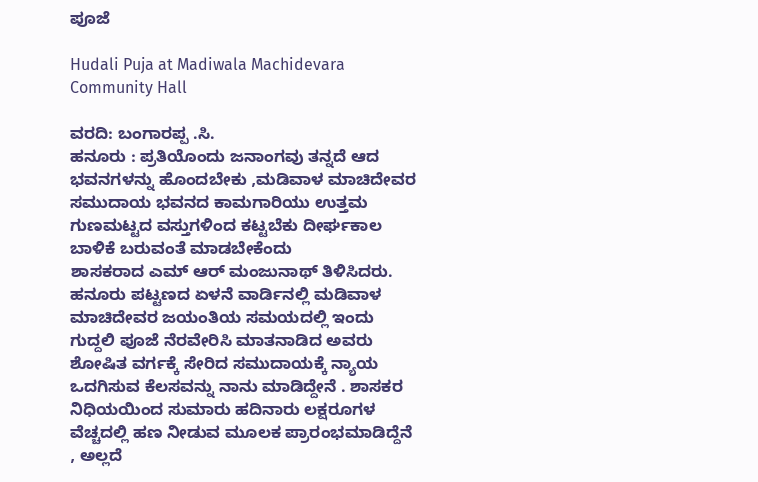ಪೂಜೆ

Hudali Puja at Madiwala Machidevara Community Hall

ವರದಿ: ಬಂಗಾರಪ್ಪ .ಸಿ.
ಹನೂರು : ಪ್ರತಿಯೊಂದು ಜನಾಂಗವು ತನ್ನದೆ ಆದ ಭವನಗಳನ್ನು ಹೊಂದಬೇಕು ,ಮಡಿವಾಳ ಮಾಚಿದೇವರ
ಸಮುದಾಯ ಭವನದ ಕಾಮಗಾರಿಯು ಉತ್ತಮ ಗುಣಮಟ್ಟದ ವಸ್ತುಗಳಿಂದ ಕಟ್ಟಬೆಕು ದೀರ್ಘಕಾಲ ಬಾಳಿಕೆ ಬರುವಂತೆ ಮಾಡಬೇಕೆಂದು
ಶಾಸಕರಾದ ಎಮ್ ಆರ್ ಮಂಜುನಾಥ್ ತಿಳಿಸಿದರು.
ಹನೂರು ಪಟ್ಟಣದ ಏಳನೆ ವಾರ್ಡಿನಲ್ಲಿ ಮಡಿವಾಳ ಮಾಚಿದೇವರ ಜಯಂತಿಯ ಸಮಯದಲ್ಲಿ ಇಂದು ಗುದ್ದಲಿ ಪೂಜೆ ನೆರವೇರಿಸಿ ಮಾತನಾಡಿದ ಅವರು ಶೋಷಿತ ವರ್ಗಕ್ಕೆ ಸೇರಿದ ಸಮುದಾಯಕ್ಕೆ ನ್ಯಾಯ ಒದಗಿಸುವ ಕೆಲಸವನ್ನು ನಾನು ಮಾಡಿದ್ದೇನೆ . ಶಾಸಕರ ನಿಧಿಯಯಿಂದ ಸುಮಾರು ಹದಿನಾರು ಲಕ್ಷರೂಗಳ ವೆಚ್ಚದಲ್ಲಿ ಹಣ ನೀಡುವ ಮೂಲಕ ಪ್ರಾರಂಭಮಾಡಿದ್ದೆನೆ , ಅಲ್ಲದೆ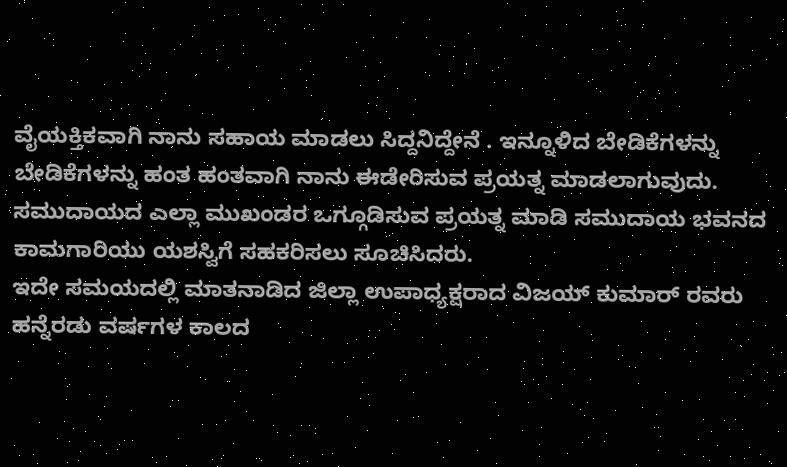ವೈಯಕ್ತಿಕವಾಗಿ ನಾನು ಸಹಾಯ ಮಾಡಲು ಸಿದ್ದನಿದ್ದೇನೆ . ಇನ್ನೂಳಿದ ಬೇಡಿಕೆಗಳನ್ನು ಬೇಡಿಕೆಗಳನ್ನು ಹಂತ ಹಂತವಾಗಿ ನಾನು ಈಡೇರಿಸುವ ಪ್ರಯತ್ನ ಮಾಡಲಾಗುವುದು. ಸಮುದಾಯದ ಎಲ್ಲಾ ಮುಖಂಡರ ಒಗ್ಗೂಡಿಸುವ ಪ್ರಯತ್ನ ಮಾಡಿ ಸಮುದಾಯ ಭವನದ ಕಾಮಗಾರಿಯು ಯಶಸ್ವಿಗೆ ಸಹಕರಿಸಲು ಸೂಚಿಸಿದರು.
ಇದೇ ಸಮಯದಲ್ಲಿ ಮಾತನಾಡಿದ ಜಿಲ್ಲಾ ಉಪಾಧ್ಯಕ್ಷರಾದ ವಿಜಯ್ ಕುಮಾರ್ ರವರು ಹನ್ನೆರಡು ವರ್ಷಗಳ ಕಾಲದ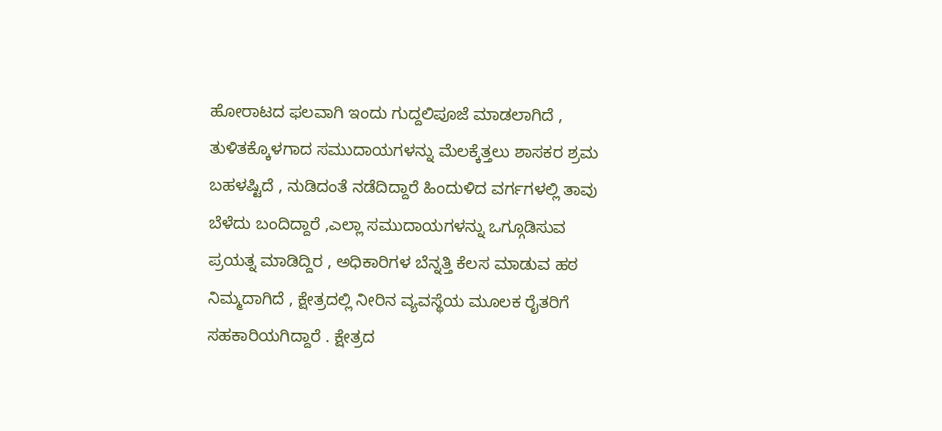ಹೋರಾಟದ ಫಲವಾಗಿ ಇಂದು ಗುದ್ದಲಿಪೂಜೆ ಮಾಡಲಾಗಿದೆ , ತುಳಿತಕ್ಕೊಳಗಾದ ಸಮುದಾಯಗಳನ್ನು ಮೆಲಕ್ಕೆತ್ತಲು ಶಾಸಕರ ಶ್ರಮ ಬಹಳಷ್ಟಿದೆ , ನುಡಿದಂತೆ ನಡೆದಿದ್ದಾರೆ ಹಿಂದುಳಿದ ವರ್ಗಗಳಲ್ಲಿ ತಾವು ಬೆಳೆದು ಬಂದಿದ್ದಾರೆ ,ಎಲ್ಲಾ ಸಮುದಾಯಗಳನ್ನು ಒಗ್ಗೂಡಿಸುವ ಪ್ರಯತ್ನ ಮಾಡಿದ್ದಿರ , ಅಧಿಕಾರಿಗಳ ಬೆನ್ನತ್ತಿ ಕೆಲಸ ಮಾಡುವ ಹಠ ನಿಮ್ಮದಾಗಿದೆ , ಕ್ಷೇತ್ರದಲ್ಲಿ ನೀರಿನ ವ್ಯವಸ್ಥೆಯ ಮೂಲಕ ರೈತರಿಗೆ ಸಹಕಾರಿಯಗಿದ್ದಾರೆ . ಕ್ಷೇತ್ರದ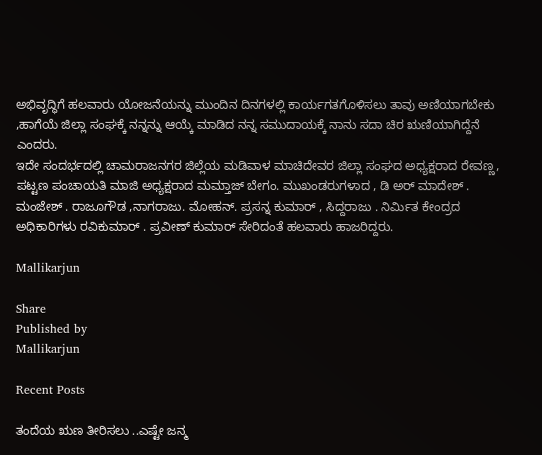ಅಭಿವೃದ್ಧಿಗೆ ಹಲವಾರು ಯೋಜನೆಯನ್ನು ಮುಂದಿನ ದಿನಗಳಲ್ಲಿ ಕಾರ್ಯಗತಗೊಳಿಸಲು ತಾವು ಅಣಿಯಾಗಬೇಕು ,ಹಾಗೆಯೆ ಜಿಲ್ಲಾ ಸಂಘಕ್ಕೆ ನನ್ನನ್ನು ಆಯ್ಕೆ ಮಾಡಿದ ನನ್ನ ಸಮುದಾಯಕ್ಕೆ ನಾನು ಸದಾ ಚಿರ ಋಣಿಯಾಗಿದ್ದೆನೆ ಎಂದರು.
ಇದೇ ಸಂದರ್ಭದಲ್ಲಿ ಚಾಮರಾಜನಗರ ಜಿಲ್ಲೆಯ ಮಡಿವಾಳ ಮಾಚಿದೇವರ ಜಿಲ್ಲಾ ಸಂಘದ ಅಧ್ಯಕ್ಷರಾದ ರೇವಣ್ಣ, ಪಟ್ಟಣ ಪಂಚಾಯತಿ ಮಾಜಿ ಅಧ್ಯಕ್ಷರಾದ ಮಮ್ತಾಜ್ ಬೇಗಂ. ಮುಖಂಡರುಗಳಾದ , ಡಿ ಅರ್ ಮಾದೇಶ್ . ಮಂಜೇಶ್ . ರಾಜೂಗೌಡ ,ನಾಗರಾಜು. ಮೋಹನ್. ಪ್ರಸನ್ನ ಕುಮಾರ್ , ಸಿದ್ದರಾಜು . ನಿರ್ಮಿತ ಕೇಂದ್ರದ ಅಧಿಕಾರಿಗಳು ರವಿಕುಮಾರ್ . ಪ್ರವೀಣ್ ಕುಮಾರ್ ಸೇರಿದಂತೆ ಹಲವಾರು ಹಾಜರಿದ್ದರು.

Mallikarjun

Share
Published by
Mallikarjun

Recent Posts

ತಂದೆಯ ಋಣ ತೀರಿಸಲು ..ಎಷ್ಟೇ ಜನ್ಮ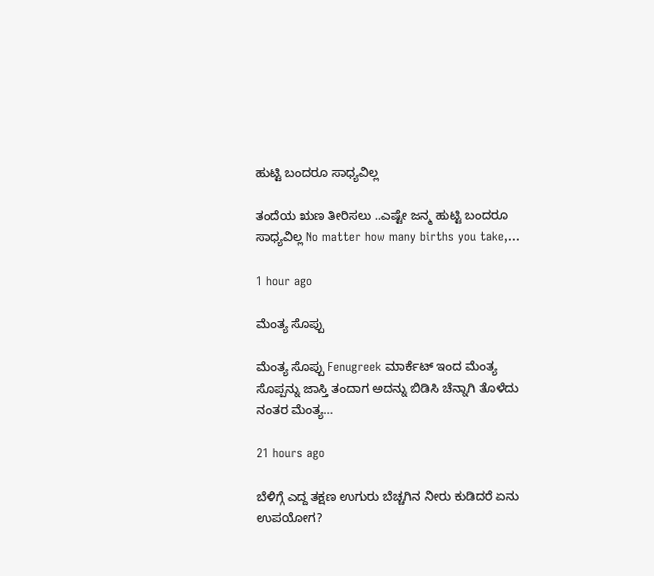ಹುಟ್ಟಿ ಬಂದರೂ ಸಾಧ್ಯವಿಲ್ಲ

ತಂದೆಯ ಋಣ ತೀರಿಸಲು ..ಎಷ್ಟೇ ಜನ್ಮ ಹುಟ್ಟಿ ಬಂದರೂ ಸಾಧ್ಯವಿಲ್ಲ No matter how many births you take,…

1 hour ago

ಮೆಂತ್ಯ ಸೊಪ್ಪು

ಮೆಂತ್ಯ ಸೊಪ್ಪು Fenugreek ಮಾರ್ಕೆಟ್ ಇಂದ ಮೆಂತ್ಯ ಸೊಪ್ಪನ್ನು ಜಾಸ್ತಿ ತಂದಾಗ ಅದನ್ನು ಬಿಡಿಸಿ ಚೆನ್ನಾಗಿ ತೊಳೆದು ನಂತರ ಮೆಂತ್ಯ…

21 hours ago

ಬೆಳಿಗ್ಗೆ ಎದ್ದ ತಕ್ಷಣ ಉಗುರು ಬೆಚ್ಚಗಿನ ನೀರು ಕುಡಿದರೆ ಏನು ಉಪಯೋಗ?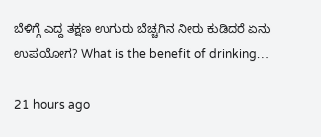ಬೆಳಿಗ್ಗೆ ಎದ್ದ ತಕ್ಷಣ ಉಗುರು ಬೆಚ್ಚಗಿನ ನೀರು ಕುಡಿದರೆ ಏನು ಉಪಯೋಗ? What is the benefit of drinking…

21 hours ago